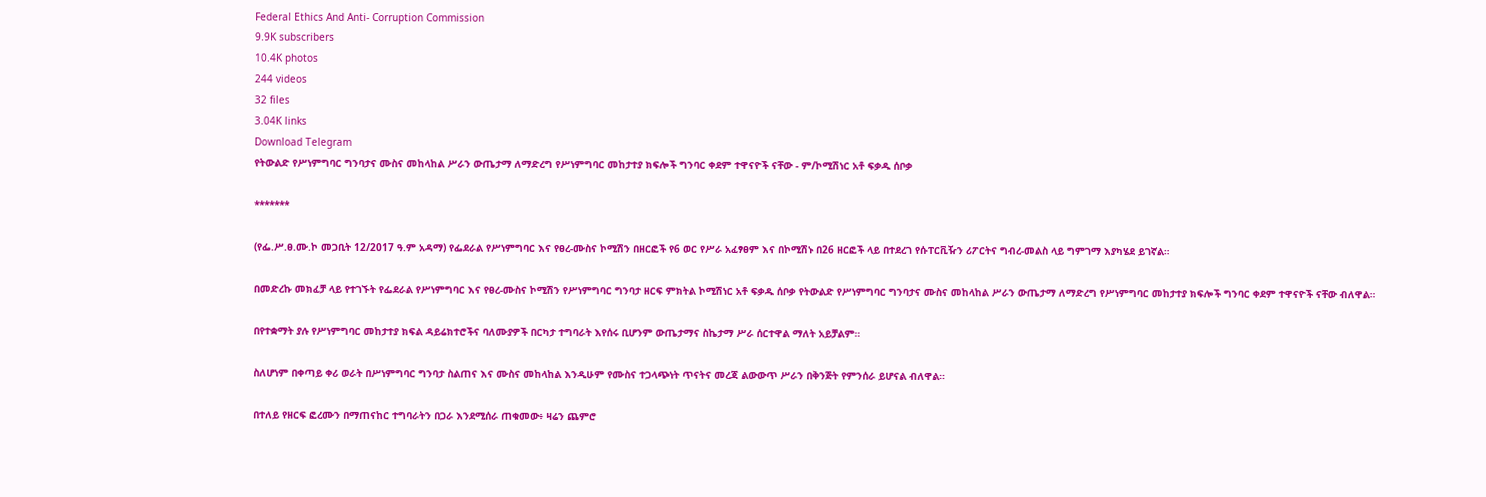Federal Ethics And Anti- Corruption Commission
9.9K subscribers
10.4K photos
244 videos
32 files
3.04K links
Download Telegram
የትውልድ የሥነምግባር ግንባታና ሙስና መከላከል ሥራን ውጤታማ ለማድረግ የሥነምግባር መከታተያ ክፍሎች ግንባር ቀደም ተዋናዮች ናቸው - ም/ኮሚሽነር አቶ ፍቃዱ ሰቦቃ

*******

(የፌ.ሥ.ፀ.ሙ.ኮ መጋቢት 12/2017 ዓ.ም አዳማ) የፌደራል የሥነምግባር እና የፀረ-ሙስና ኮሚሽን በዘርፎች የ6 ወር የሥራ አፈፃፀም እና በኮሚሽኑ በ26 ዘርፎች ላይ በተደረገ የሱፐርቪዥን ሪፖርትና ግብረ-መልስ ላይ ግምገማ እያካሄደ ይገኛል።

በመድረኩ መክፈቻ ላይ የተገኙት የፌደራል የሥነምግባር እና የፀረ-ሙስና ኮሚሽን የሥነምግባር ግንባታ ዘርፍ ምክትል ኮሚሽነር አቶ ፍቃዱ ሰቦቃ የትውልድ የሥነምግባር ግንባታና ሙስና መከላከል ሥራን ውጤታማ ለማድረግ የሥነምግባር መከታተያ ክፍሎች ግንባር ቀደም ተዋናዮች ናቸው ብለዋል።

በየተቋማት ያሉ የሥነምግባር መከታተያ ክፍል ዳይሬክተሮችና ባለሙያዎች በርካታ ተግባራት እየሰሩ ቢሆንም ውጤታማና ስኬታማ ሥራ ሰርተዋል ማለት አይቻልም።

ስለሆነም በቀጣይ ቀሪ ወራት በሥነምግባር ግንባታ ስልጠና እና ሙስና መከላከል እንዲሁም የሙስና ተጋላጭነት ጥናትና መረጃ ልውውጥ ሥራን በቅንጅት የምንሰራ ይሆናል ብለዋል።

በተለይ የዘርፍ ፎረሙን በማጠናከር ተግባራትን በጋራ እንደሚሰራ ጠቁመው፥ ዛሬን ጨምሮ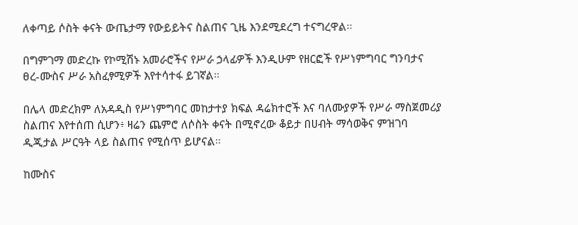ለቀጣይ ሶስት ቀናት ውጤታማ የውይይትና ስልጠና ጊዜ እንደሚደረግ ተናግረዋል።

በግምገማ መድረኩ የኮሚሽኑ አመራሮችና የሥራ ኃላፊዎች እንዲሁም የዘርፎች የሥነምግባር ግንባታና ፀረ-ሙስና ሥራ አስፈፃሚዎች እየተሳተፋ ይገኛል።

በሌላ መድረክም ለአዳዲስ የሥነምግባር መከታተያ ክፍል ዳሬክተሮች እና ባለሙያዎች የሥራ ማስጀመሪያ ስልጠና እየተሰጠ ሲሆን፥ ዛሬን ጨምሮ ለሶስት ቀናት በሚኖረው ቆይታ በሀብት ማሳወቅና ምዝገባ ዲጂታል ሥርዓት ላይ ስልጠና የሚሰጥ ይሆናል።

ከሙስና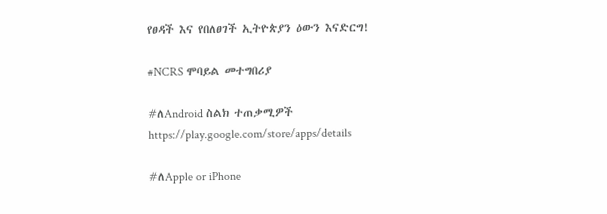የፀዳች እና የበለፀገች ኢትዮጵያን ዕውን እናድርግ!

#NCRS ሞባይል መተግበሪያ

#ለAndroid ስልክ ተጠቃሚዎች
https://play.google.com/store/apps/details

#ለApple or iPhone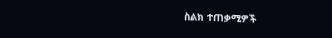ስልክ ተጠቃሚዎች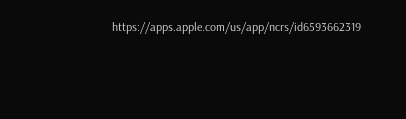https://apps.apple.com/us/app/ncrs/id6593662319